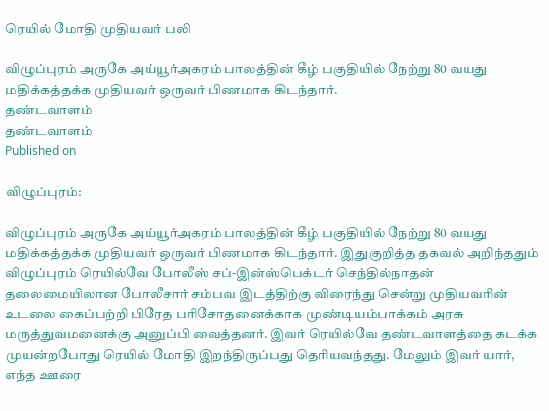ரெயில் மோதி முதியவர் பலி

விழுப்புரம் அருகே அய்யூர்அகரம் பாலத்தின் கீழ் பகுதியில் நேற்று 80 வயது மதிக்கத்தக்க முதியவர் ஒருவர் பிணமாக கிடந்தார்.
தண்டவாளம்
தண்டவாளம்
Published on

விழுப்புரம்:

விழுப்புரம் அருகே அய்யூர்அகரம் பாலத்தின் கீழ் பகுதியில் நேற்று 80 வயது மதிக்கத்தக்க முதியவர் ஒருவர் பிணமாக கிடந்தார். இதுகுறித்த தகவல் அறிந்ததும் விழுப்புரம் ரெயில்வே போலீஸ் சப்-இன்ஸ்பெக்டர் செந்தில்நாதன் தலைமையிலான போலீசார் சம்பவ இடத்திற்கு விரைந்து சென்று முதியவரின் உடலை கைப்பற்றி பிரேத பரிசோதனைக்காக முண்டியம்பாக்கம் அரசு மருத்துவமனைக்கு அனுப்பி வைத்தனர். இவர் ரெயில்வே தண்டவாளத்தை கடக்க முயன்றபோது ரெயில் மோதி இறந்திருப்பது தெரியவந்தது. மேலும் இவர் யார், எந்த ஊரை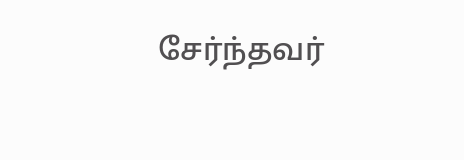சேர்ந்தவர்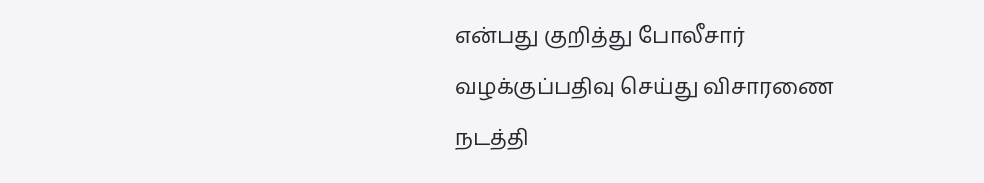என்பது குறித்து போலீசார் வழக்குப்பதிவு செய்து விசாரணை நடத்தி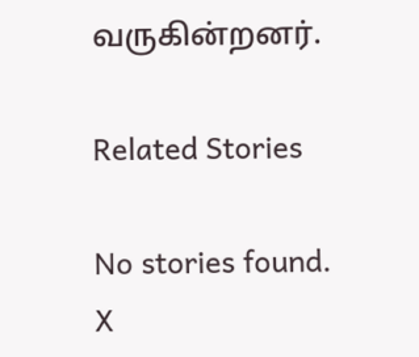வருகின்றனர்.

Related Stories

No stories found.
X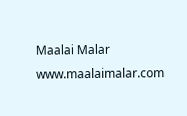Maalai Malar
www.maalaimalar.com